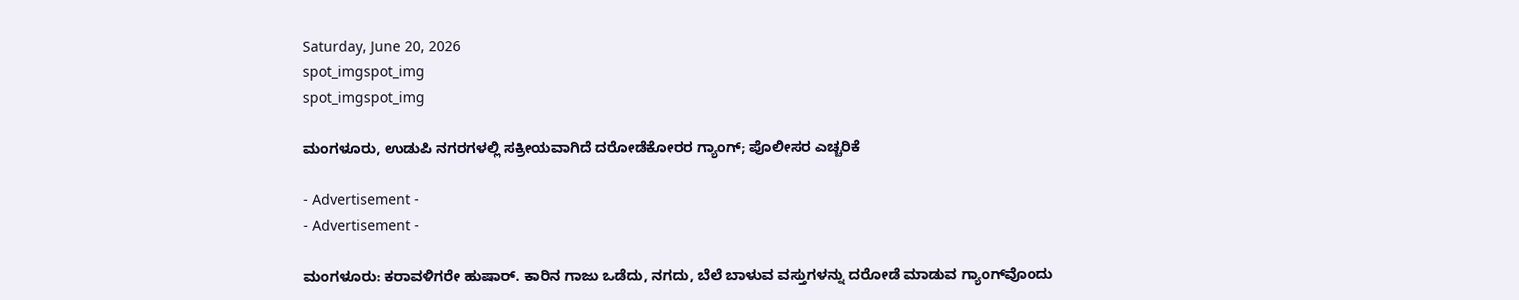Saturday, June 20, 2026
spot_imgspot_img
spot_imgspot_img

ಮಂಗಳೂರು, ಉಡುಪಿ ನಗರಗಳಲ್ಲಿ ಸಕ್ರೀಯವಾಗಿದೆ ದರೋಡೆಕೋರರ ಗ್ಯಾಂಗ್; ಪೊಲೀಸರ ಎಚ್ಚರಿಕೆ

- Advertisement -
- Advertisement -

ಮಂಗಳೂರು: ಕರಾವಳಿಗರೇ ಹುಷಾರ್. ಕಾರಿನ ಗಾಜು ಒಡೆದು, ನಗದು, ಬೆಲೆ ಬಾಳುವ ವಸ್ತುಗಳನ್ನು ದರೋಡೆ ಮಾಡುವ ಗ್ಯಾಂಗ್‌ವೊಂದು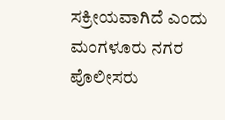ಸಕ್ರೀಯವಾಗಿದೆ ಎಂದು ಮಂಗಳೂರು ನಗರ ಪೊಲೀಸರು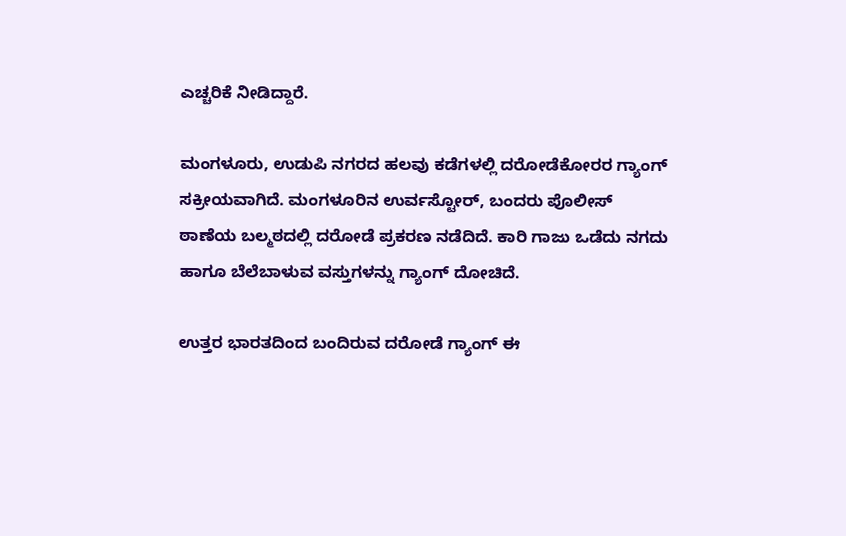ಎಚ್ಚರಿಕೆ ನೀಡಿದ್ದಾರೆ.

ಮಂಗಳೂರು, ಉಡುಪಿ ನಗರದ ಹಲವು ಕಡೆಗಳಲ್ಲಿ ದರೋಡೆಕೋರರ ಗ್ಯಾಂಗ್‌ ಸಕ್ರೀಯವಾಗಿದೆ. ಮಂಗಳೂರಿನ ಉರ್ವಸ್ಟೋರ್‌, ಬಂದರು ಪೊಲೀಸ್‌ ಠಾಣೆಯ ಬಲ್ಮಠದಲ್ಲಿ ದರೋಡೆ ಪ್ರಕರಣ ನಡೆದಿದೆ. ಕಾರಿ ಗಾಜು ಒಡೆದು ನಗದು ಹಾಗೂ ಬೆಲೆಬಾಳುವ ವಸ್ತುಗಳನ್ನು ಗ್ಯಾಂಗ್‌ ದೋಚಿದೆ.

ಉತ್ತರ ಭಾರತದಿಂದ ಬಂದಿರುವ ದರೋಡೆ ಗ್ಯಾಂಗ್‌ ಈ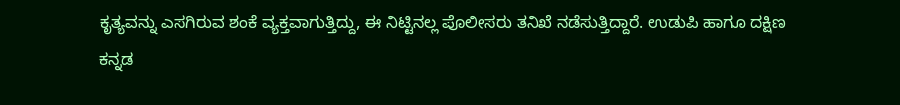ಕೃತ್ಯವನ್ನು ಎಸಗಿರುವ ಶಂಕೆ ವ್ಯಕ್ತವಾಗುತ್ತಿದ್ದು, ಈ ನಿಟ್ಟಿನಲ್ಲ ಪೊಲೀಸರು ತನಿಖೆ ನಡೆಸುತ್ತಿದ್ದಾರೆ. ಉಡುಪಿ ಹಾಗೂ ದಕ್ಷಿಣ ಕನ್ನಡ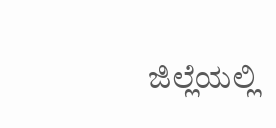ಜಿಲ್ಲೆಯಲ್ಲಿ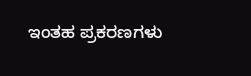ಇಂತಹ ಪ್ರಕರಣಗಳು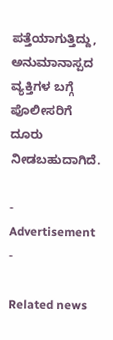ಪತ್ತೆಯಾಗುತ್ತಿದ್ದು, ಅನುಮಾನಾಸ್ಪದ ವ್ಯಕ್ತಿಗಳ ಬಗ್ಗೆ ಪೊಲೀಸರಿಗೆ ದೂರು ನೀಡಬಹುದಾಗಿದೆ.

- Advertisement -

Related news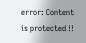error: Content is protected !!